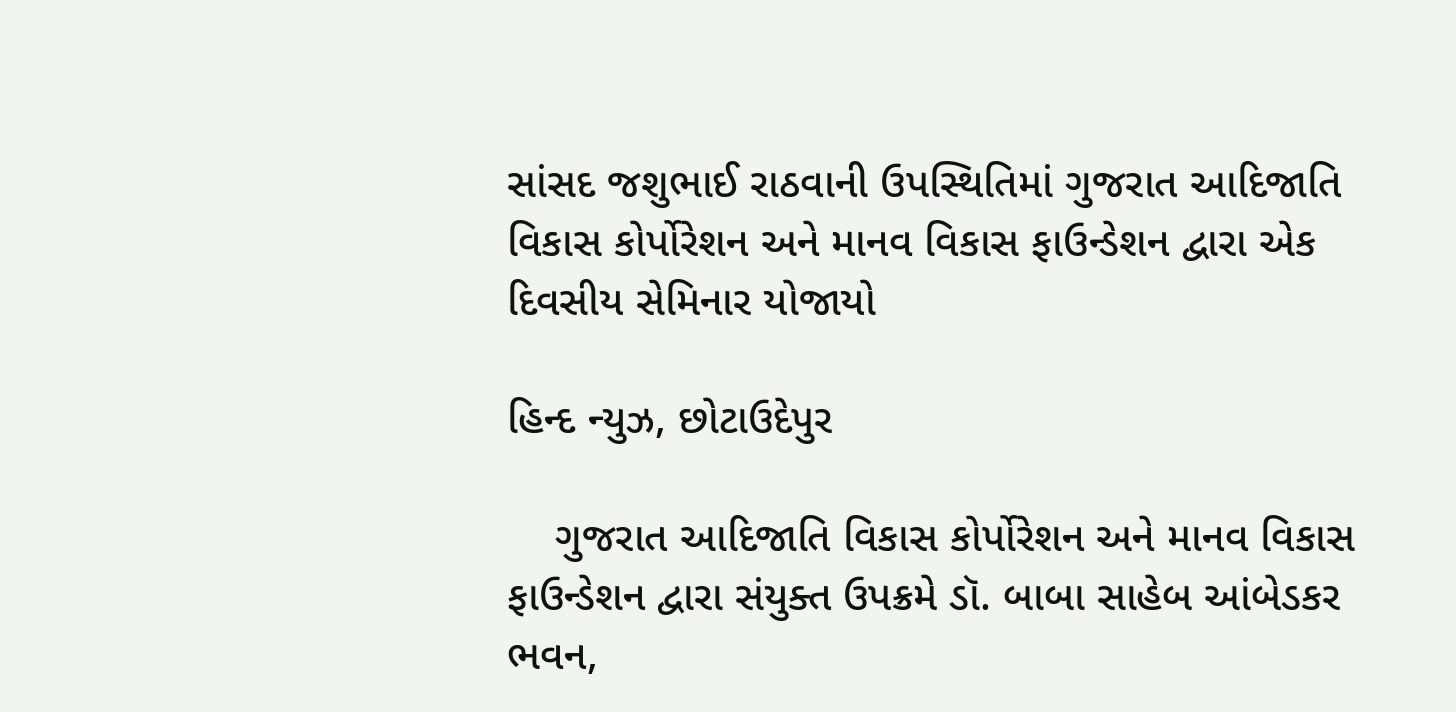સાંસદ જશુભાઈ રાઠવાની ઉપસ્થિતિમાં ગુજરાત આદિજાતિ વિકાસ કોર્પોરેશન અને માનવ વિકાસ ફાઉન્ડેશન દ્વારા એક દિવસીય સેમિનાર યોજાયો

હિન્દ ન્યુઝ, છોટાઉદેપુર

    ગુજરાત આદિજાતિ વિકાસ કોર્પોરેશન અને માનવ વિકાસ ફાઉન્ડેશન દ્વારા સંયુક્ત ઉપક્રમે ડૉ. બાબા સાહેબ આંબેડકર ભવન,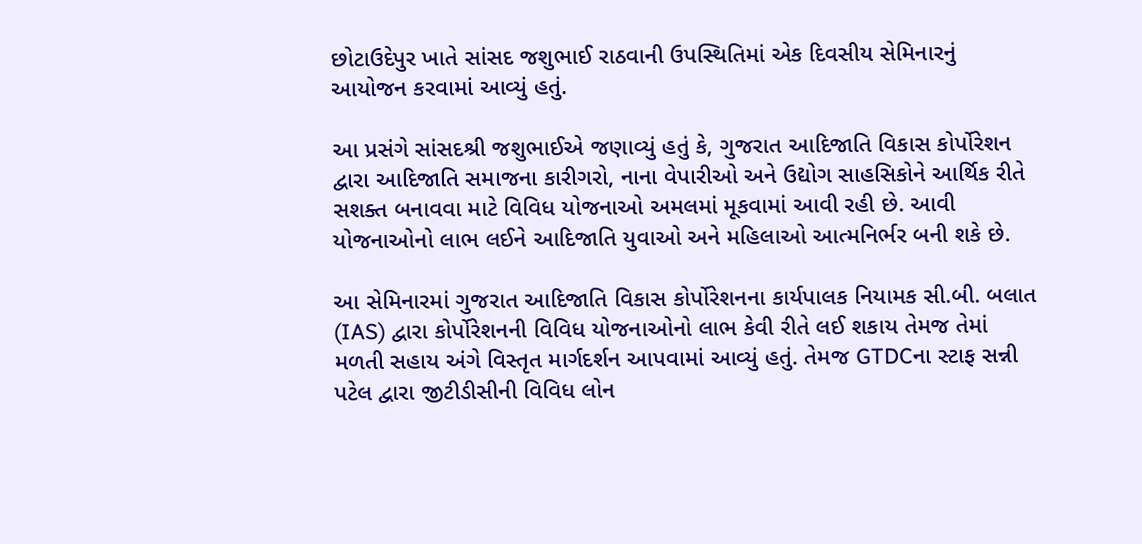છોટાઉદેપુર ખાતે સાંસદ જશુભાઈ રાઠવાની ઉપસ્થિતિમાં એક દિવસીય સેમિનારનું આયોજન કરવામાં આવ્યું હતું.

આ પ્રસંગે સાંસદશ્રી જશુભાઈએ જણાવ્યું હતું કે, ગુજરાત આદિજાતિ વિકાસ કોર્પોરેશન દ્વારા આદિજાતિ સમાજના કારીગરો, નાના વેપારીઓ અને ઉદ્યોગ સાહસિકોને આર્થિક રીતે સશક્ત બનાવવા માટે વિવિધ યોજનાઓ અમલમાં મૂકવામાં આવી રહી છે. આવી યોજનાઓનો લાભ લઈને આદિજાતિ યુવાઓ અને મહિલાઓ આત્મનિર્ભર બની શકે છે.

આ સેમિનારમાં ગુજરાત આદિજાતિ વિકાસ કોર્પોરેશનના કાર્યપાલક નિયામક સી.બી. બલાત (IAS) દ્વારા કોર્પોરેશનની વિવિધ યોજનાઓનો લાભ કેવી રીતે લઈ શકાય તેમજ તેમાં મળતી સહાય અંગે વિસ્તૃત માર્ગદર્શન આપવામાં આવ્યું હતું. તેમજ GTDCના સ્ટાફ સન્ની પટેલ દ્વારા જીટીડીસીની વિવિધ લોન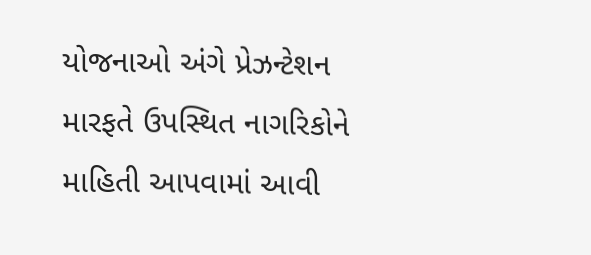યોજનાઓ અંગે પ્રેઝન્ટેશન મારફતે ઉપસ્થિત નાગરિકોને માહિતી આપવામાં આવી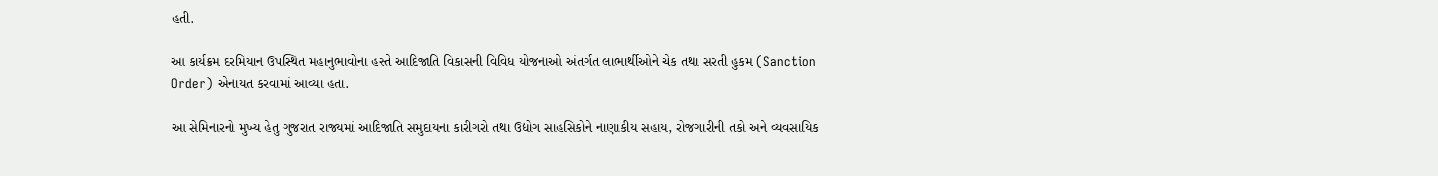હતી.

આ કાર્યક્રમ દરમિયાન ઉપસ્થિત મહાનુભાવોના હસ્તે આદિજાતિ વિકાસની વિવિધ યોજનાઓ અંતર્ગત લાભાર્થીઓને ચેક તથા સરતી હુકમ (Sanction Order) એનાયત કરવામાં આવ્યા હતા.

આ સેમિનારનો મુખ્ય હેતુ ગુજરાત રાજ્યમાં આદિજાતિ સમુદાયના કારીગરો તથા ઉદ્યોગ સાહસિકોને નાણાકીય સહાય, રોજગારીની તકો અને વ્યવસાયિક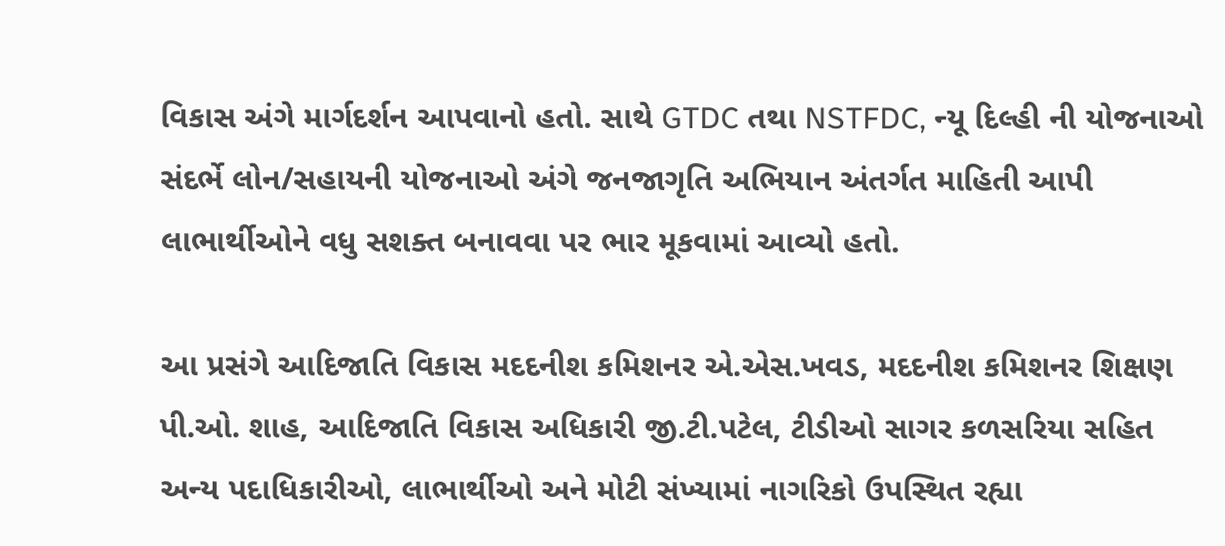વિકાસ અંગે માર્ગદર્શન આપવાનો હતો. સાથે GTDC તથા NSTFDC, ન્યૂ દિલ્હી ની યોજનાઓ સંદર્ભે લોન/સહાયની યોજનાઓ અંગે જનજાગૃતિ અભિયાન અંતર્ગત માહિતી આપી લાભાર્થીઓને વધુ સશક્ત બનાવવા પર ભાર મૂકવામાં આવ્યો હતો.

આ પ્રસંગે આદિજાતિ વિકાસ મદદનીશ કમિશનર એ.એસ.ખવડ, મદદનીશ કમિશનર શિક્ષણ પી.ઓ. શાહ, આદિજાતિ વિકાસ અધિકારી જી.ટી.પટેલ, ટીડીઓ સાગર કળસરિયા સહિત અન્ય પદાધિકારીઓ, લાભાર્થીઓ અને મોટી સંખ્યામાં નાગરિકો ઉપસ્થિત રહ્યા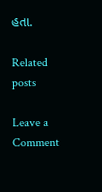હતા.

Related posts

Leave a Comment